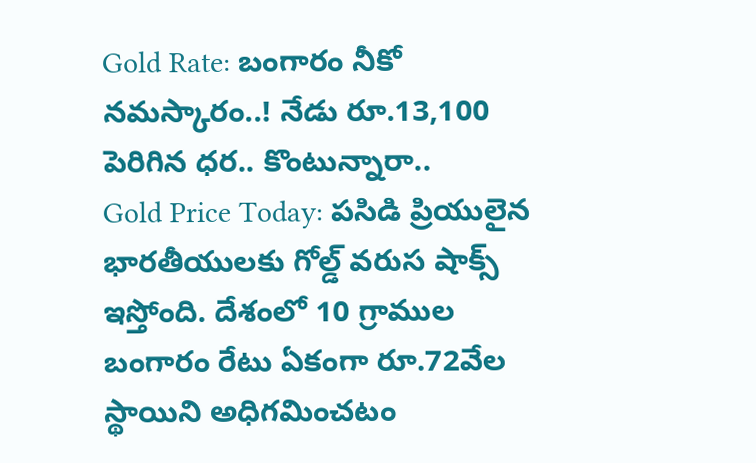Gold Rate: బంగారం నీకో నమస్కారం..! నేడు రూ.13,100 పెరిగిన ధర.. కొంటున్నారా..
Gold Price Today: పసిడి ప్రియులైన భారతీయులకు గోల్డ్ వరుస షాక్స్ ఇస్తోంది. దేశంలో 10 గ్రాముల బంగారం రేటు ఏకంగా రూ.72వేల స్థాయిని అధిగమించటం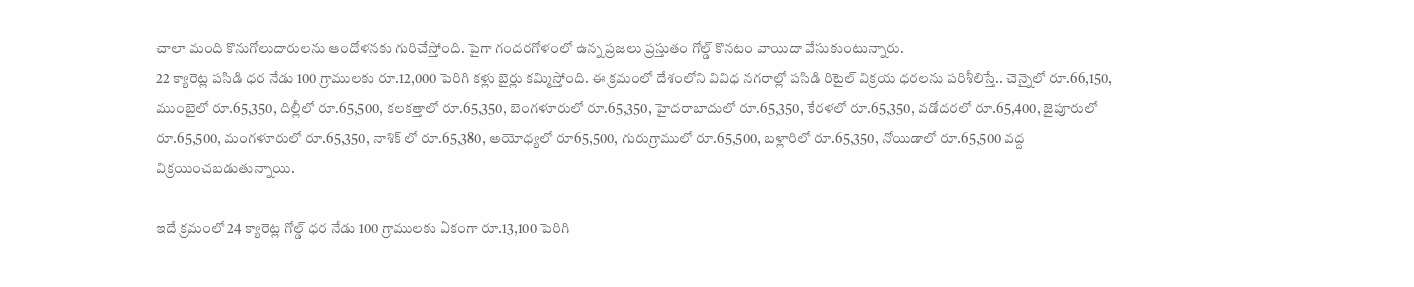చాలా మంది కొనుగోలుదారులను ఆందోళనకు గురిచేస్తోంది. పైగా గందరగోళంలో ఉన్న ప్రజలు ప్రస్తుతం గోల్డ్ కొనటం వాయిదా వేసుకుంటున్నారు.
22 క్యారెట్ల పసిడి ధర నేడు 100 గ్రాములకు రూ.12,000 పెరిగి కళ్లు బైర్లు కమ్మిస్తోంది. ఈ క్రమంలో దేశంలోని వివిధ నగరాల్లో పసిడి రిటైల్ విక్రయ ధరలను పరిశీలిస్తే.. చెన్నైలో రూ.66,150, ముంబైలో రూ.65,350, దిల్లీలో రూ.65,500, కలకత్తాలో రూ.65,350, బెంగళూరులో రూ.65,350, హైదరాబాదులో రూ.65,350, కేరళలో రూ.65,350, వడోదరలో రూ.65,400, జైపూరులో రూ.65,500, మంగళూరులో రూ.65,350, నాశిక్ లో రూ.65,380, అయోధ్యలో రూ65,500, గురుగ్రాములో రూ.65,500, బళ్లారిలో రూ.65,350, నోయిడాలో రూ.65,500 వద్ద విక్రయించబడుతున్నాయి.

ఇదే క్రమంలో 24 క్యారెట్ల గోల్డ్ ధర నేడు 100 గ్రాములకు ఏకంగా రూ.13,100 పెరిగి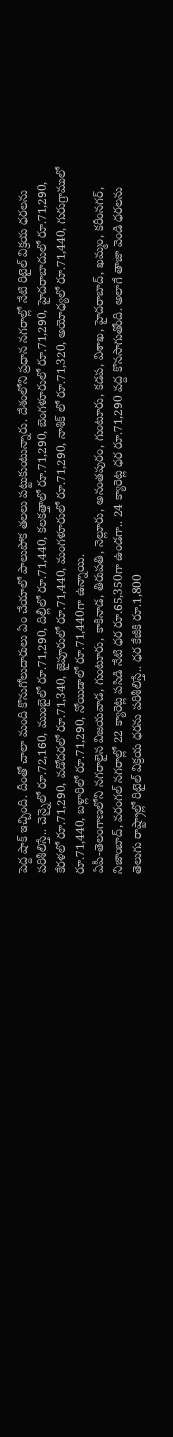పెద్ద షాక్ ఇచ్చింది. దీంతో చాలా మంది కొనుగోలుదారులు ఏం చేయాలో పాలుపోక తలలు పట్టుకుంటున్నారు. దేశంలోని ప్రధాన నగరాల్లో నేటి రిటైల్ విక్రయ ధరలను పరిశీలిస్తే.. చెన్నైలో రూ.72,160, ముంబైలో రూ.71,290, దిల్లీలో రూ.71,440, కలకత్తాలో రూ.71,290, బెంగళూరులో రూ.71,290, హైదరాబాదులో రూ.71,290, కేరళలో రూ.71,290, వడోదరలో రూ.71,340, జైపూరులో రూ.71,440, మంగళూరులో రూ.71,290, నాశిక్ లో రూ.71,320, అయోధ్యలో రూ.71,440, గురుగ్రాములో రూ.71,440, బళ్లారిలో రూ.71,290, నోయిడాలో రూ.71,440గా ఉన్నాయి.
ఏపీ-తెలంగాణలోని నగరాలైన విజయవాడ, గుంటూరు, కాకినాడ, తిరుపతి, నెల్లూరు, అనంతపురం, గుంటూరు, కడప, విశాఖ, హైదరాబాద్, ఖమ్మం, కరీంనగర్, నిజాంబాద్, వరంగల్ నగరాల్లో 22 క్యారెట్ల పసిడి నేటి ధర రూ.65,350గా ఉండగా.. 24 క్యారెట్ల ధర రూ.71,290 వద్ద కొనసాగుతోంది. అలాగే తాజా వెండి ధరలను తెలుగు రాష్ట్రాల్లో రిటైల్ విక్రయ ధరను పరిశీలిస్తే.. ధర కేజీకి రూ.1,800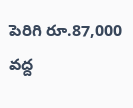పెరిగి రూ.87,000 వద్ద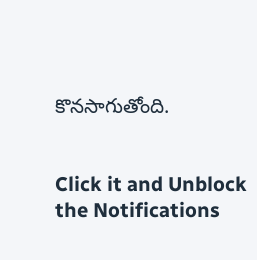కొనసాగుతోంది.


Click it and Unblock the Notifications